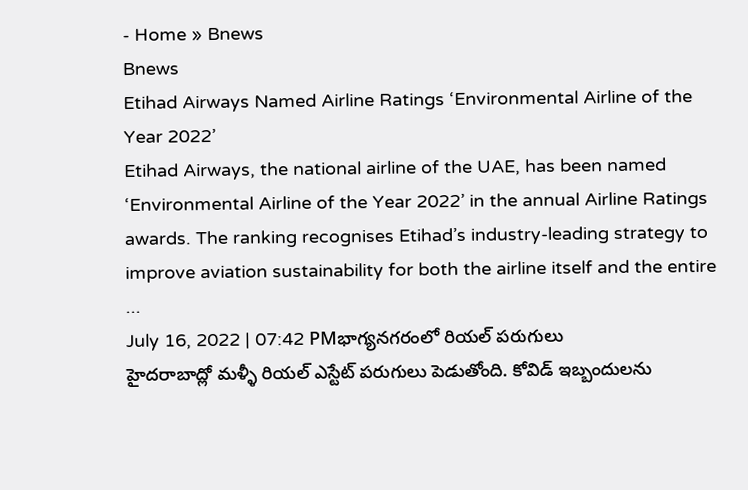- Home » Bnews
Bnews
Etihad Airways Named Airline Ratings ‘Environmental Airline of the Year 2022’
Etihad Airways, the national airline of the UAE, has been named ‘Environmental Airline of the Year 2022’ in the annual Airline Ratings awards. The ranking recognises Etihad’s industry-leading strategy to improve aviation sustainability for both the airline itself and the entire ...
July 16, 2022 | 07:42 PMభాగ్యనగరంలో రియల్ పరుగులు
హైదరాబాద్లో మళ్ళీ రియల్ ఎస్టేట్ పరుగులు పెడుతోంది. కోవిడ్ ఇబ్బందులను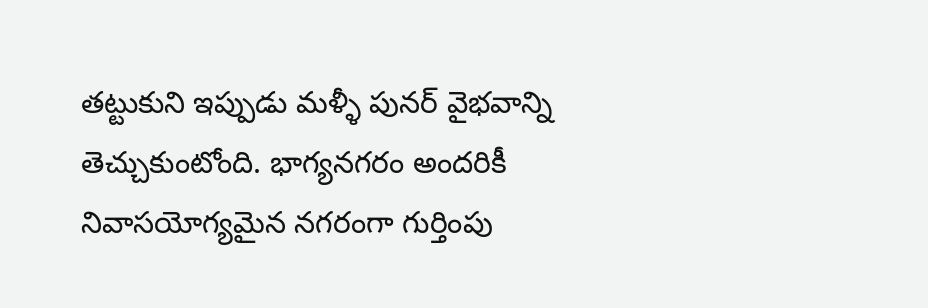తట్టుకుని ఇప్పుడు మళ్ళీ పునర్ వైభవాన్ని తెచ్చుకుంటోంది. భాగ్యనగరం అందరికీ నివాసయోగ్యమైన నగరంగా గుర్తింపు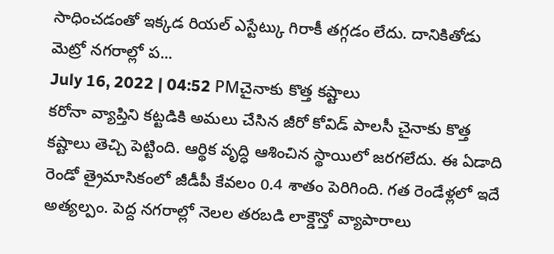సాధించడంతో ఇక్కడ రియల్ ఎస్టేట్కు గిరాకీ తగ్గడం లేదు. దానికితోడు మెట్రో నగరాల్లో ప...
July 16, 2022 | 04:52 PMచైనాకు కొత్త కష్టాలు
కరోనా వ్యాప్తిని కట్టడికి అమలు చేసిన జీరో కోవిడ్ పాలసీ చైనాకు కొత్త కష్టాలు తెచ్చి పెట్టింది. ఆర్థిక వృద్ధి ఆశించిన స్థాయిలో జరగలేదు. ఈ ఏడాది రెండో త్రైమాసికంలో జీడీపీ కేవలం 0.4 శాతం పెరిగింది. గత రెండేళ్లలో ఇదే అత్యల్పం. పెద్ద నగరాల్లో నెలల తరబడి లాక్డౌన్తో వ్యాపారాలు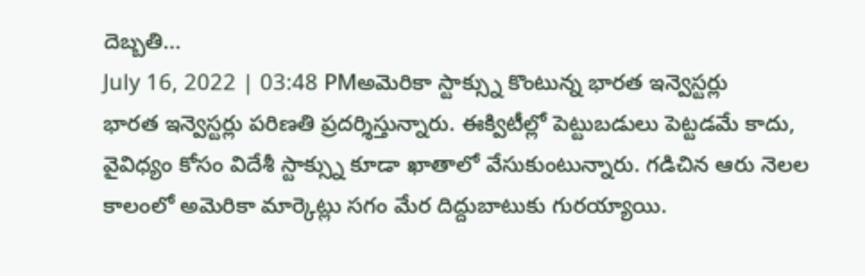దెబ్బతి...
July 16, 2022 | 03:48 PMఅమెరికా స్టాక్స్ను కొంటున్న భారత ఇన్వెస్టర్లు
భారత ఇన్వెస్టర్లు పరిణతి ప్రదర్శిస్తున్నారు. ఈక్విటీల్లో పెట్టుబడులు పెట్టడమే కాదు, వైవిధ్యం కోసం విదేశీ స్టాక్స్ను కూడా ఖాతాలో వేసుకుంటున్నారు. గడిచిన ఆరు నెలల కాలంలో అమెరికా మార్కెట్లు సగం మేర దిద్దుబాటుకు గురయ్యాయి.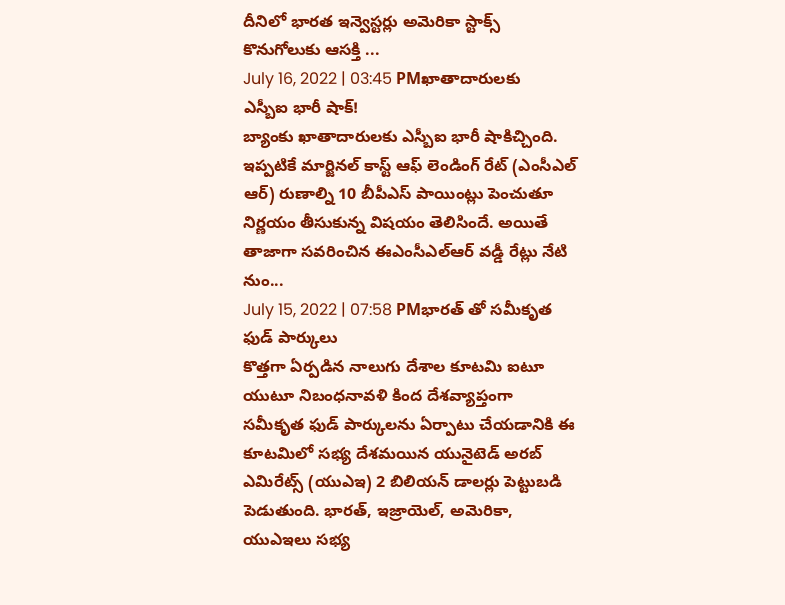దీనిలో భారత ఇన్వెస్టర్లు అమెరికా స్టాక్స్ కొనుగోలుకు ఆసక్తి ...
July 16, 2022 | 03:45 PMఖాతాదారులకు ఎస్బీఐ భారీ షాక్!
బ్యాంకు ఖాతాదారులకు ఎస్బీఐ భారీ షాకిచ్చింది. ఇప్పటికే మార్జినల్ కాస్ట్ ఆఫ్ లెండింగ్ రేట్ (ఎంసీఎల్ ఆర్) రుణాల్ని 10 బీపీఎస్ పాయింట్లు పెంచుతూ నిర్ణయం తీసుకున్న విషయం తెలిసిందే. అయితే తాజాగా సవరించిన ఈఎంసీఎల్ఆర్ వడ్డీ రేట్లు నేటి నుం...
July 15, 2022 | 07:58 PMభారత్ తో సమీకృత ఫుడ్ పార్కులు
కొత్తగా ఏర్పడిన నాలుగు దేశాల కూటమి ఐటూ యుటూ నిబంధనావళి కింద దేశవ్యాప్తంగా సమీకృత ఫుడ్ పార్కులను ఏర్పాటు చేయడానికి ఈ కూటమిలో సభ్య దేశమయిన యునైటెడ్ అరబ్ ఎమిరేట్స్ (యుఎఇ) 2 బిలియన్ డాలర్లు పెట్టుబడి పెడుతుంది. భారత్, ఇజ్రాయెల్, అమెరికా, యుఎఇలు సభ్య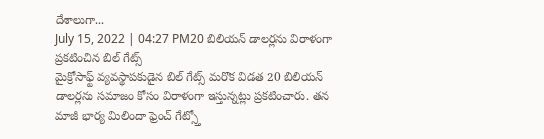దేశాలుగా...
July 15, 2022 | 04:27 PM20 బిలియన్ డాలర్లను విరాళంగా ప్రకటించిన బిల్ గేట్స్
మైక్రోసాఫ్ట్ వ్యవస్థాపకుడైన బిల్ గేట్స్ మరొక విడత 20 బిలియన్ డాలర్లను సమాజం కోసం విరాళంగా ఇస్తున్నట్లు ప్రకటించారు. తన మాజీ భార్య మిలిందా ఫ్రెంచ్ గేట్స్తో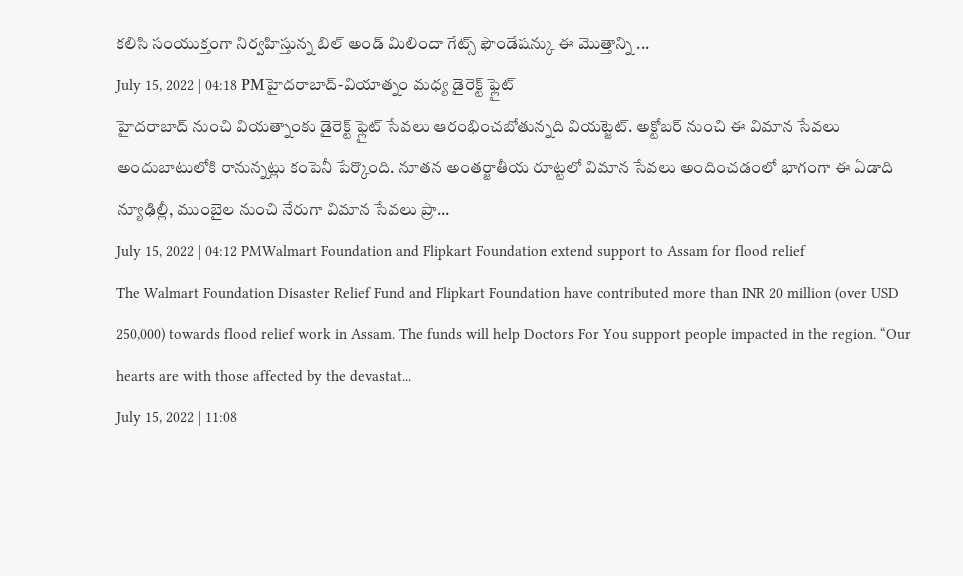కలిసి సంయుక్తంగా నిర్వహిస్తున్న బిల్ అండ్ మిలిందా గేట్స్ ఫౌండేషన్కు ఈ మొత్తాన్ని ...
July 15, 2022 | 04:18 PMహైదరాబాద్-వియాత్నం మధ్య డైరెక్ట్ ఫ్లైట్
హైదరాబాద్ నుంచి వియత్నాంకు డైరెక్ట్ ఫ్లైట్ సేవలు ఆరంభించబోతున్నది వియట్జెట్. అక్టోబర్ నుంచి ఈ విమాన సేవలు అందుబాటులోకి రానున్నట్లు కంపెనీ పేర్కొంది. నూతన అంతర్జాతీయ రూట్టలో విమాన సేవలు అందించడంలో భాగంగా ఈ ఏడాది న్యూఢిల్లీ, ముంబైల నుంచి నేరుగా విమాన సేవలు ప్రా...
July 15, 2022 | 04:12 PMWalmart Foundation and Flipkart Foundation extend support to Assam for flood relief
The Walmart Foundation Disaster Relief Fund and Flipkart Foundation have contributed more than INR 20 million (over USD 250,000) towards flood relief work in Assam. The funds will help Doctors For You support people impacted in the region. “Our hearts are with those affected by the devastat...
July 15, 2022 | 11:08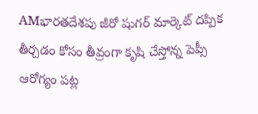AMభారతదేశపు జీరో షుగర్ మార్కెట్ దప్పిక తీర్చడం కోసం తీవ్రంగా కృషి చేస్తోన్న పెప్సీ
ఆరోగ్యం పట్ల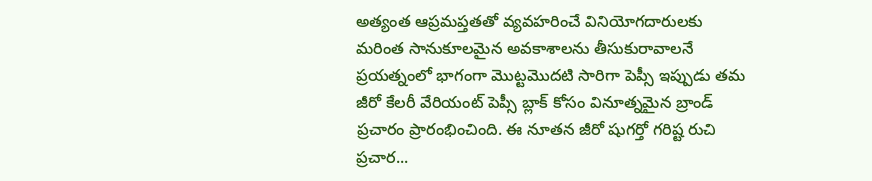అత్యంత ఆప్రమప్తతతో వ్యవహరించే వినియోగదారులకు మరింత సానుకూలమైన అవకాశాలను తీసుకురావాలనే ప్రయత్నంలో భాగంగా మొట్టమొదటి సారిగా పెప్సీ ఇప్పుడు తమ జీరో కేలరీ వేరియంట్ పెప్సీ బ్లాక్ కోసం వినూత్నమైన బ్రాండ్ ప్రచారం ప్రారంభించింది. ఈ నూతన జీరో షుగర్తో గరిష్ట రుచి ప్రచార...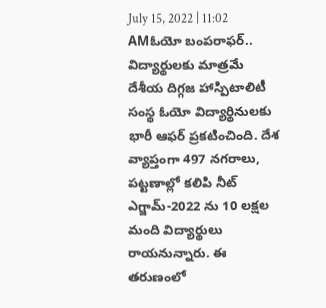July 15, 2022 | 11:02 AMఓయో బంపరాఫర్.. విద్యార్థులకు మాత్రమే
దేశీయ దిగ్గజ హాస్పిటాలిటీ సంస్థ ఓయో విద్యార్థినులకు భారీ ఆఫర్ ప్రకటించింది. దేశ వ్యాప్తంగా 497 నగరాలు, పట్టణాల్లో కలిపి నీట్ ఎగ్జామ్-2022 ను 10 లక్షల మంది విద్యార్థులు రాయనున్నారు. ఈ తరుణంలో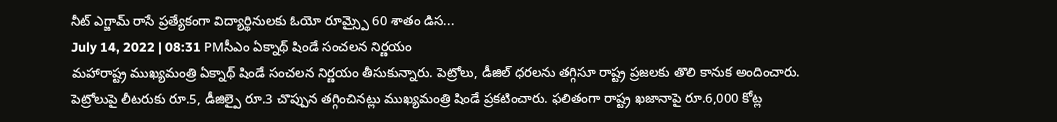నీట్ ఎగ్జామ్ రాసే ప్రత్యేకంగా విద్యార్థినులకు ఓయో రూమ్స్పై 60 శాతం డిస...
July 14, 2022 | 08:31 PMసీఎం ఏక్నాథ్ షిండే సంచలన నిర్ణయం
మహారాష్ట్ర ముఖ్యమంత్రి ఏక్నాథ్ షిండే సంచలన నిర్ణయం తీసుకున్నారు. పెట్రోలు, డీజిల్ ధరలను తగ్గిసూ రాష్ట్ర ప్రజలకు తొలి కానుక అందించారు. పెట్రోలుపై లీటరుకు రూ.5, డీజిల్పై రూ.3 చొప్పున తగ్గించినట్లు ముఖ్యమంత్రి షిండే ప్రకటించారు. ఫలితంగా రాష్ట్ర ఖజానాపై రూ.6,000 కోట్ల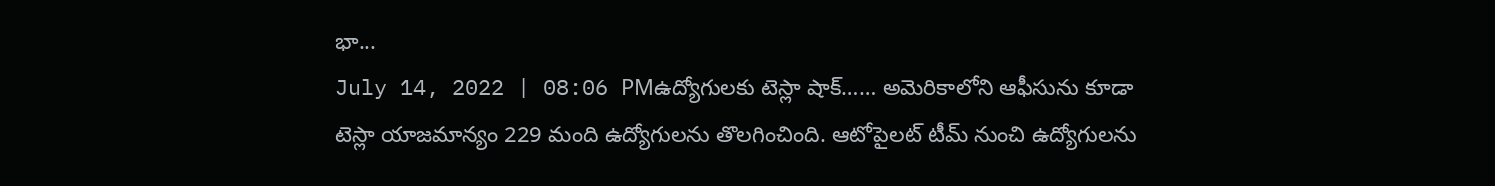భా...
July 14, 2022 | 08:06 PMఉద్యోగులకు టెస్లా షాక్…… అమెరికాలోని ఆఫీసును కూడా
టెస్లా యాజమాన్యం 229 మంది ఉద్యోగులను తొలగించింది. ఆటోపైలట్ టీమ్ నుంచి ఉద్యోగులను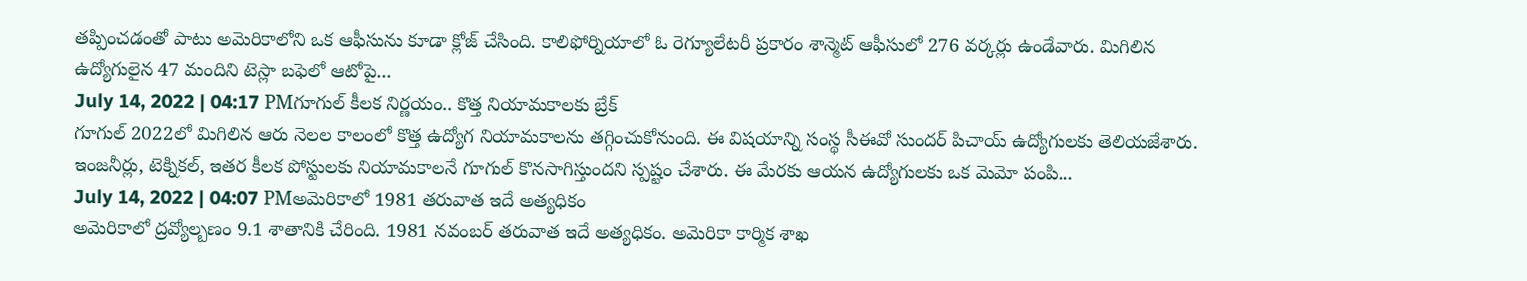తప్పించడంతో పాటు అమెరికాలోని ఒక ఆఫీసును కూడా క్లోజ్ చేసింది. కాలిఫోర్నియాలో ఓ రెగ్యూలేటరీ ప్రకారం శాన్మెట్ ఆఫీసులో 276 వర్కర్లు ఉండేవారు. మిగిలిన ఉద్యోగులైన 47 మందిని టెస్లా బఫెలో ఆటోపై...
July 14, 2022 | 04:17 PMగూగుల్ కీలక నిర్ణయం.. కొత్త నియామకాలకు బ్రేక్
గూగుల్ 2022లో మిగిలిన ఆరు నెలల కాలంలో కొత్త ఉద్యోగ నియామకాలను తగ్గించుకోనుంది. ఈ విషయాన్ని సంస్థ సీఈవో సుందర్ పిచాయ్ ఉద్యోగులకు తెలియజేశారు. ఇంజనీర్లు, టెక్నికల్, ఇతర కీలక పోస్టులకు నియామకాలనే గూగుల్ కొనసాగిస్తుందని స్పష్టం చేశారు. ఈ మేరకు ఆయన ఉద్యోగులకు ఒక మెమో పంపి...
July 14, 2022 | 04:07 PMఅమెరికాలో 1981 తరువాత ఇదే అత్యధికం
అమెరికాలో ద్రవ్యోల్బణం 9.1 శాతానికి చేరింది. 1981 నవంబర్ తరువాత ఇదే అత్యధికం. అమెరికా కార్మిక శాఖ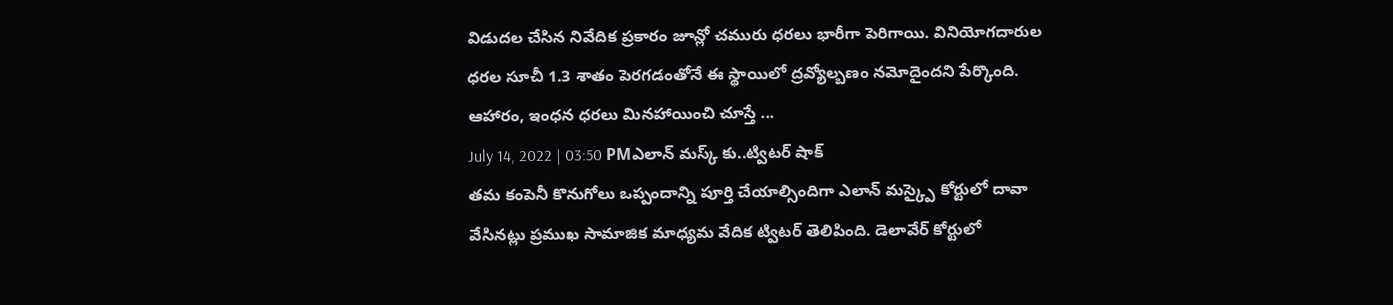విడుదల చేసిన నివేదిక ప్రకారం జూన్లో చమురు ధరలు భారీగా పెరిగాయి. వినియోగదారుల ధరల సూచీ 1.3 శాతం పెరగడంతోనే ఈ స్థాయిలో ద్రవ్యోల్బణం నమోదైందని పేర్కొంది. ఆహారం, ఇంధన ధరలు మినహాయించి చూస్తే ...
July 14, 2022 | 03:50 PMఎలాన్ మస్క్ కు..ట్విటర్ షాక్
తమ కంపెనీ కొనుగోలు ఒప్పందాన్ని పూర్తి చేయాల్సిందిగా ఎలాన్ మస్క్పై కోర్టులో దావా వేసినట్లు ప్రముఖ సామాజిక మాధ్యమ వేదిక ట్విటర్ తెలిపింది. డెలావేర్ కోర్టులో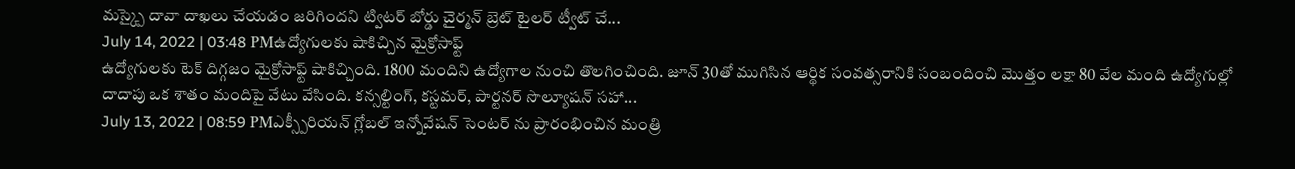మస్క్పై దావా దాఖలు చేయడం జరిగిందని ట్విటర్ బోర్డు చైర్మన్ బ్రెట్ టైలర్ ట్వీట్ చే...
July 14, 2022 | 03:48 PMఉద్యోగులకు షాకిచ్చిన మైక్రోసాఫ్ట్
ఉద్యోగులకు టెక్ దిగ్గజం మైక్రోసాఫ్ట్ షాకిచ్చింది. 1800 మందిని ఉద్యోగాల నుంచి తొలగించింది. జూన్ 30తో ముగిసిన ఆర్థిక సంవత్సరానికి సంబందించి మొత్తం లక్షా 80 వేల మంది ఉద్యోగుల్లో దాదాపు ఒక శాతం మందిపై వేటు వేసింది. కన్సల్టింగ్, కస్టమర్, పార్టనర్ సొల్యూషన్ సహా...
July 13, 2022 | 08:59 PMఎక్స్పీరియన్ గ్లోబల్ ఇన్నోవేషన్ సెంటర్ ను ప్రారంభించిన మంత్రి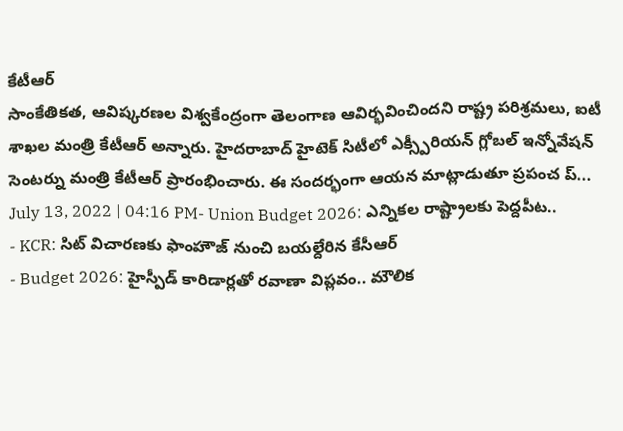కేటీఆర్
సాంకేతికత, ఆవిష్కరణల విశ్వకేంద్రంగా తెలంగాణ ఆవిర్భవించిందని రాష్ట్ర పరిశ్రమలు, ఐటీ శాఖల మంత్రి కేటీఆర్ అన్నారు. హైదరాబాద్ హైటెక్ సిటీలో ఎక్స్పీరియన్ గ్లోబల్ ఇన్నోవేషన్ సెంటర్ను మంత్రి కేటీఆర్ ప్రారంభించారు. ఈ సందర్భంగా ఆయన మాట్లాడుతూ ప్రపంచ ప్...
July 13, 2022 | 04:16 PM- Union Budget 2026: ఎన్నికల రాష్ట్రాలకు పెద్దపీట..
- KCR: సిట్ విచారణకు ఫాంహౌజ్ నుంచి బయల్దేరిన కేసీఆర్
- Budget 2026: హైస్పీడ్ కారిడార్లతో రవాణా విప్లవం.. మౌలిక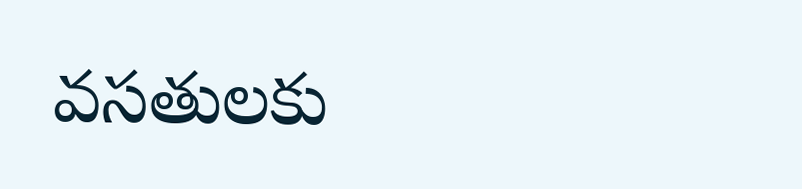వసతులకు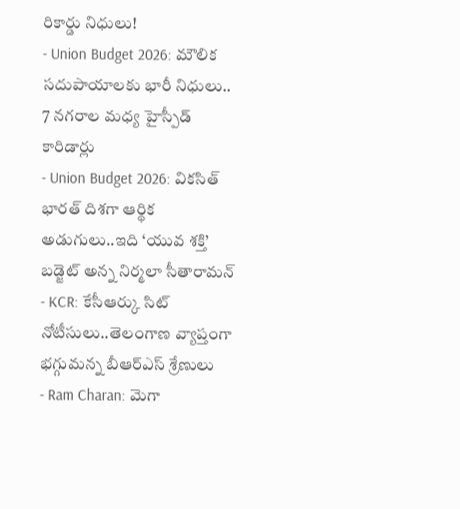రికార్డు నిధులు!
- Union Budget 2026: మౌలిక సదుపాయాలకు భారీ నిధులు.. 7 నగరాల మధ్య హైస్పీడ్ కారిడార్లు
- Union Budget 2026: వికసిత్ భారత్ దిశగా ఆర్థిక అడుగులు..ఇది ‘యువ శక్తి’ బడ్జెట్ అన్న నిర్మలా సీతారామన్
- KCR: కేసీఆర్కు సిట్ నోటీసులు..తెలంగాణ వ్యాప్తంగా భగ్గుమన్న బీఆర్ఎస్ శ్రేణులు
- Ram Charan: మెగా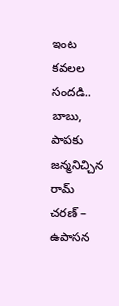ఇంట కవలల సందడి.. బాబు, పాపకు జన్మనిచ్చిన రామ్ చరణ్ – ఉపాసన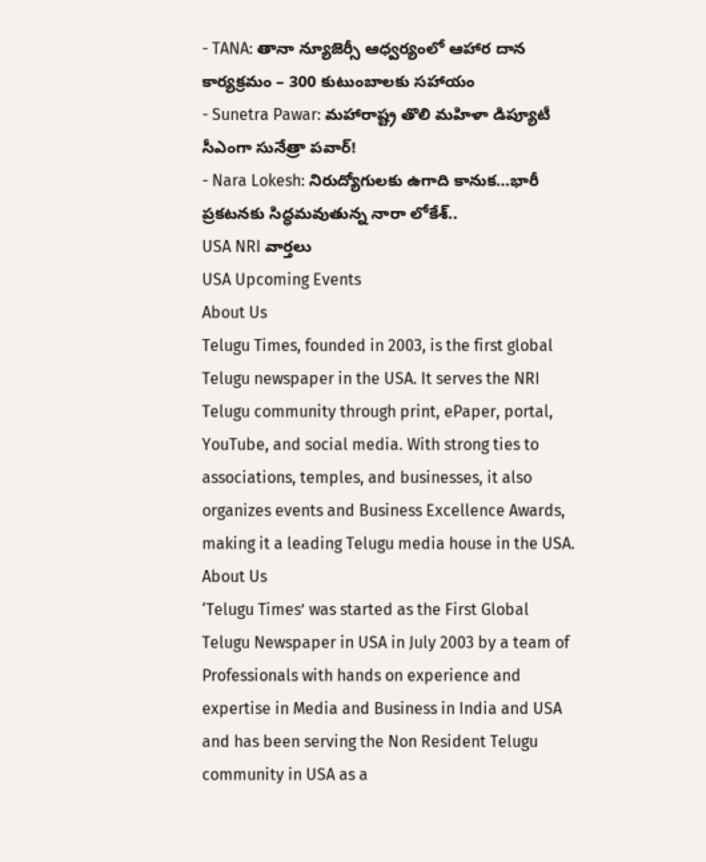- TANA: తానా న్యూజెర్సీ ఆధ్వర్యంలో ఆహార దాన కార్యక్రమం – 300 కుటుంబాలకు సహాయం
- Sunetra Pawar: మహారాష్ట్ర తొలి మహిళా డిప్యూటీ సీఎంగా సునేత్రా పవార్!
- Nara Lokesh: నిరుద్యోగులకు ఉగాది కానుక…భారీ ప్రకటనకు సిద్ధమవుతున్న నారా లోకేశ్..
USA NRI వార్తలు
USA Upcoming Events
About Us
Telugu Times, founded in 2003, is the first global Telugu newspaper in the USA. It serves the NRI Telugu community through print, ePaper, portal, YouTube, and social media. With strong ties to associations, temples, and businesses, it also organizes events and Business Excellence Awards, making it a leading Telugu media house in the USA.
About Us
‘Telugu Times’ was started as the First Global Telugu Newspaper in USA in July 2003 by a team of Professionals with hands on experience and expertise in Media and Business in India and USA and has been serving the Non Resident Telugu community in USA as a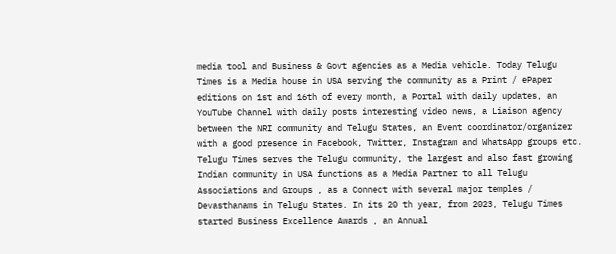media tool and Business & Govt agencies as a Media vehicle. Today Telugu Times is a Media house in USA serving the community as a Print / ePaper editions on 1st and 16th of every month, a Portal with daily updates, an YouTube Channel with daily posts interesting video news, a Liaison agency between the NRI community and Telugu States, an Event coordinator/organizer with a good presence in Facebook, Twitter, Instagram and WhatsApp groups etc. Telugu Times serves the Telugu community, the largest and also fast growing Indian community in USA functions as a Media Partner to all Telugu Associations and Groups , as a Connect with several major temples / Devasthanams in Telugu States. In its 20 th year, from 2023, Telugu Times started Business Excellence Awards , an Annual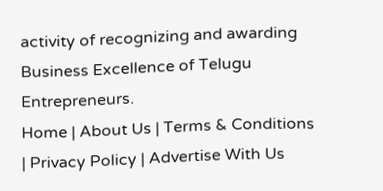activity of recognizing and awarding Business Excellence of Telugu Entrepreneurs.
Home | About Us | Terms & Conditions | Privacy Policy | Advertise With Us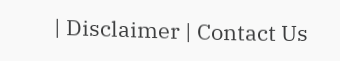| Disclaimer | Contact Us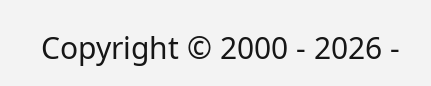Copyright © 2000 - 2026 -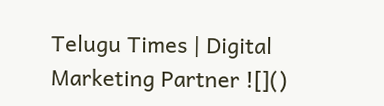Telugu Times | Digital Marketing Partner ![]()